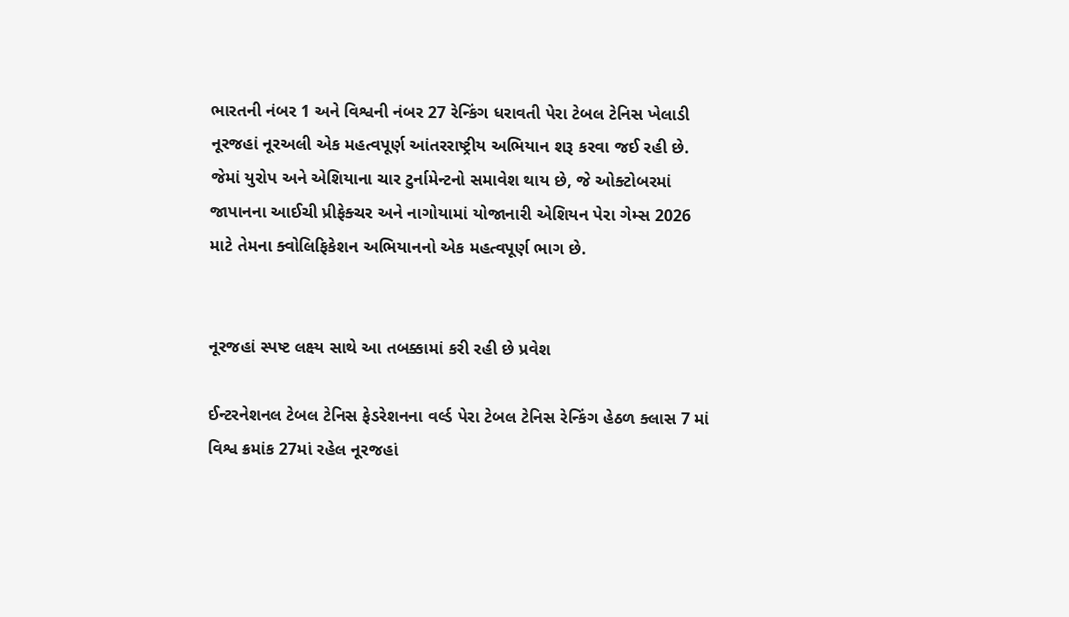ભારતની નંબર 1 અને વિશ્વની નંબર 27 રેન્કિંગ ધરાવતી પેરા ટેબલ ટેનિસ ખેલાડી નૂરજહાં નૂરઅલી એક મહત્વપૂર્ણ આંતરરાષ્ટ્રીય અભિયાન શરૂ કરવા જઈ રહી છે. જેમાં યુરોપ અને એશિયાના ચાર ટુર્નામેન્ટનો સમાવેશ થાય છે, જે ઓક્ટોબરમાં જાપાનના આઈચી પ્રીફેક્ચર અને નાગોયામાં યોજાનારી એશિયન પેરા ગેમ્સ 2026 માટે તેમના ક્વોલિફિકેશન અભિયાનનો એક મહત્વપૂર્ણ ભાગ છે.


નૂરજહાં સ્પષ્ટ લક્ષ્ય સાથે આ તબક્કામાં કરી રહી છે પ્રવેશ

ઈન્ટરનેશનલ ટેબલ ટેનિસ ફેડરેશનના વર્લ્ડ પેરા ટેબલ ટેનિસ રેન્કિંગ હેઠળ ક્લાસ 7 માં વિશ્વ ક્રમાંક 27માં રહેલ નૂરજહાં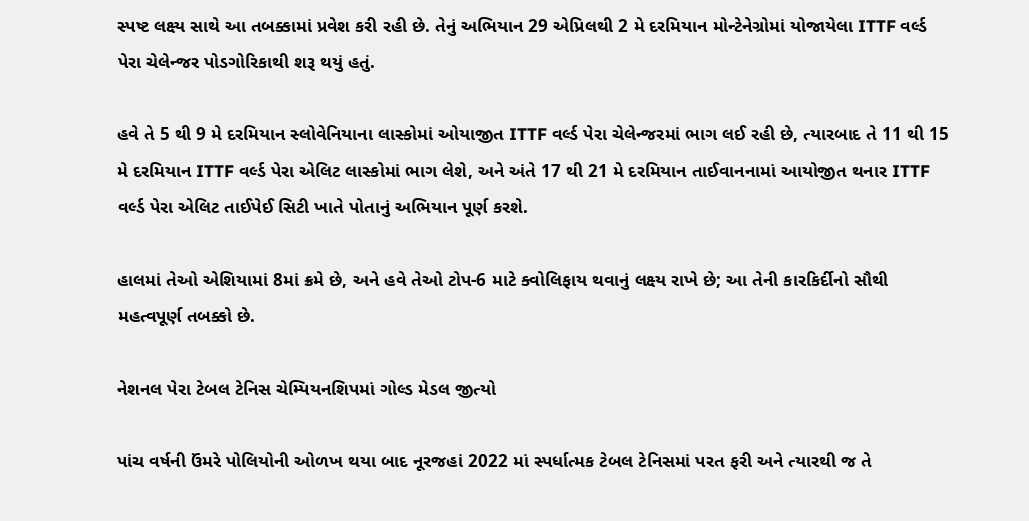સ્પષ્ટ લક્ષ્ય સાથે આ તબક્કામાં પ્રવેશ કરી રહી છે. તેનું અભિયાન 29 એપ્રિલથી 2 મે દરમિયાન મોન્ટેનેગ્રોમાં યોજાયેલા ITTF વર્લ્ડ પેરા ચેલેન્જર પોડગોરિકાથી શરૂ થયું હતું.

હવે તે 5 થી 9 મે દરમિયાન સ્લોવેનિયાના લાસ્કોમાં ઓયાજીત ITTF વર્લ્ડ પેરા ચેલેન્જરમાં ભાગ લઈ રહી છે, ત્યારબાદ તે 11 થી 15 મે દરમિયાન ITTF વર્લ્ડ પેરા એલિટ લાસ્કોમાં ભાગ લેશે, અને અંતે 17 થી 21 મે દરમિયાન તાઈવાનનામાં આયોજીત થનાર ITTF વર્લ્ડ પેરા એલિટ તાઈપેઈ સિટી ખાતે પોતાનું અભિયાન પૂર્ણ કરશે.

હાલમાં તેઓ એશિયામાં 8માં ક્રમે છે, અને હવે તેઓ ટોપ-6 માટે ક્વોલિફાય થવાનું લક્ષ્ય રાખે છે; આ તેની કારકિર્દીનો સૌથી મહત્વપૂર્ણ તબક્કો છે.

નેશનલ પેરા ટેબલ ટેનિસ ચેમ્પિયનશિપમાં ગોલ્ડ મેડલ જીત્યો

પાંચ વર્ષની ઉંમરે પોલિયોની ઓળખ થયા બાદ નૂરજહાં 2022 માં સ્પર્ધાત્મક ટેબલ ટેનિસમાં પરત ફરી અને ત્યારથી જ તે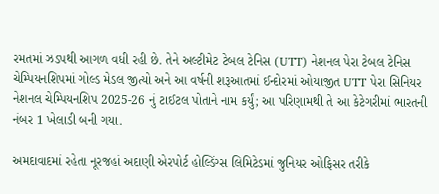રમતમાં ઝડપથી આગળ વધી રહી છે. તેને અલ્ટીમેટ ટેબલ ટેનિસ (UTT) નેશનલ પેરા ટેબલ ટેનિસ ચેમ્પિયનશિપમાં ગોલ્ડ મેડલ જીત્યો અને આ વર્ષની શરૂઆતમાં ઈન્દોરમાં ઓયાજીત UTT પેરા સિનિયર નેશનલ ચેમ્પિયનશિપ 2025-26 નું ટાઈટલ પોતાને નામ કર્યું; આ પરિણામથી તે આ કેટેગરીમાં ભારતની નંબર 1 ખેલાડી બની ગયા.

અમદાવાદમાં રહેતા નૂરજહાં અદાણી એરપોર્ટ હોલ્ડિંગ્સ લિમિટેડમાં જુનિયર ઓફિસર તરીકે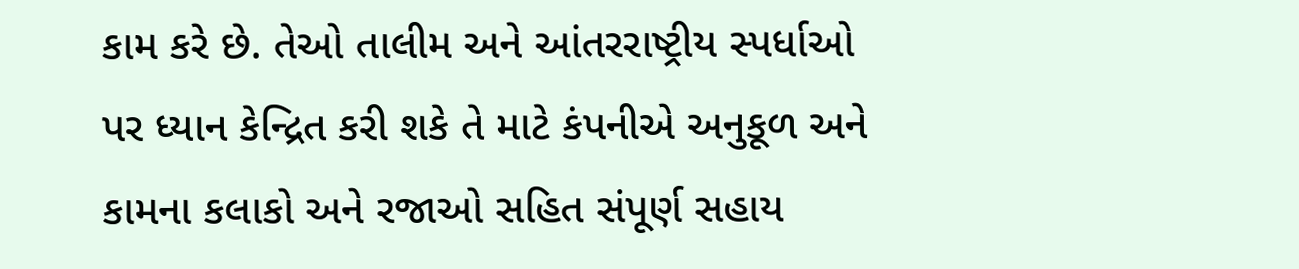કામ કરે છે. તેઓ તાલીમ અને આંતરરાષ્ટ્રીય સ્પર્ધાઓ પર ધ્યાન કેન્દ્રિત કરી શકે તે માટે કંપનીએ અનુકૂળ અને કામના કલાકો અને રજાઓ સહિત સંપૂર્ણ સહાય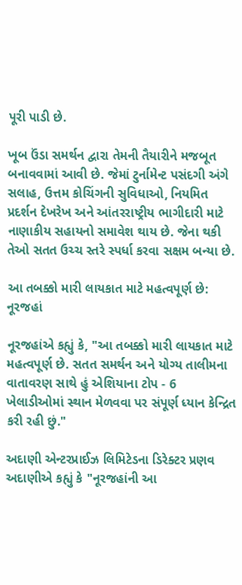પૂરી પાડી છે.

ખૂબ ઉંડા સમર્થન દ્વારા તેમની તૈયારીને મજબૂત બનાવવામાં આવી છે. જેમાં ટુર્નામેન્ટ પસંદગી અંગે સલાહ, ઉત્તમ કોચિંગની સુવિધાઓ, નિયમિત પ્રદર્શન દેખરેખ અને આંતરરાષ્ટ્રીય ભાગીદારી માટે નાણાકીય સહાયનો સમાવેશ થાય છે. જેના થકી તેઓ સતત ઉચ્ચ સ્તરે સ્પર્ધા કરવા સક્ષમ બન્યા છે.

આ તબક્કો મારી લાયકાત માટે મહત્વપૂર્ણ છે: નૂરજહાં

નૂરજહાંએ કહ્યું કે, "આ તબક્કો મારી લાયકાત માટે મહત્વપૂર્ણ છે. સતત સમર્થન અને યોગ્ય તાલીમના વાતાવરણ સાથે હું એશિયાના ટોપ - 6 ખેલાડીઓમાં સ્થાન મેળવવા પર સંપૂર્ણ ધ્યાન કેન્દ્રિત કરી રહી છું."

અદાણી એન્ટરપ્રાઈઝ લિમિટેડના ડિરેક્ટર પ્રણવ અદાણીએ કહ્યું કે "નૂરજહાંની આ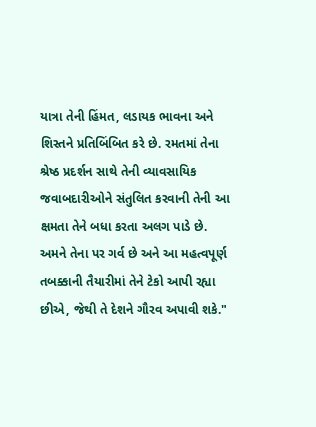યાત્રા તેની હિંમત, લડાયક ભાવના અને શિસ્તને પ્રતિબિંબિત કરે છે. રમતમાં તેના શ્રેષ્ઠ પ્રદર્શન સાથે તેની વ્યાવસાયિક જવાબદારીઓને સંતુલિત કરવાની તેની આ ક્ષમતા તેને બધા કરતા અલગ પાડે છે. અમને તેના પર ગર્વ છે અને આ મહત્વપૂર્ણ તબક્કાની તૈયારીમાં તેને ટેકો આપી રહ્યા છીએ, જેથી તે દેશને ગૌરવ અપાવી શકે."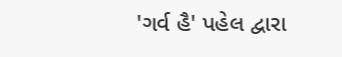'ગર્વ હૈ' પહેલ દ્વારા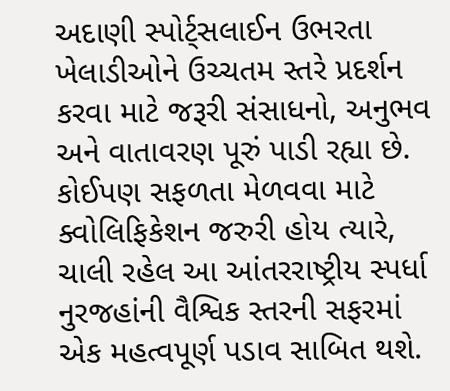અદાણી સ્પોર્ટ્સલાઈન ઉભરતા ખેલાડીઓને ઉચ્ચતમ સ્તરે પ્રદર્શન કરવા માટે જરૂરી સંસાધનો, અનુભવ અને વાતાવરણ પૂરું પાડી રહ્યા છે. કોઈપણ સફળતા મેળવવા માટે ક્વોલિફિકેશન જરુરી હોય ત્યારે, ચાલી રહેલ આ આંતરરાષ્ટ્રીય સ્પર્ધા નુરજહાંની વૈશ્વિક સ્તરની સફરમાં એક મહત્વપૂર્ણ પડાવ સાબિત થશે.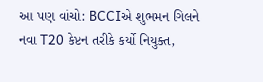આ પણ વાંચો: BCCIએ શુભમન ગિલને નવા T20 કેપ્ટન તરીકે કર્યો નિયુક્ત,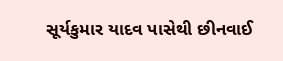સૂર્યકુમાર યાદવ પાસેથી છીનવાઈ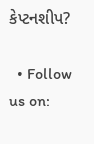કેપ્ટનશીપ?

  • Follow us on: